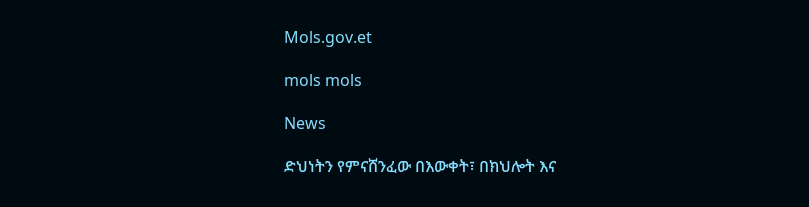Mols.gov.et

mols mols

News

ድህነትን የምናሸንፈው በእውቀት፣ በክህሎት እና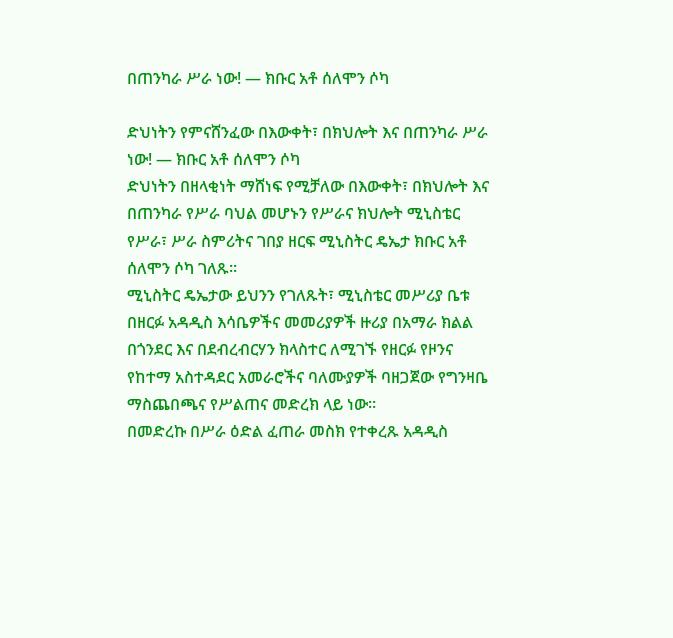በጠንካራ ሥራ ነው! — ክቡር አቶ ሰለሞን ሶካ

ድህነትን የምናሸንፈው በእውቀት፣ በክህሎት እና በጠንካራ ሥራ ነው! — ክቡር አቶ ሰለሞን ሶካ
ድህነትን በዘላቂነት ማሸነፍ የሚቻለው በእውቀት፣ በክህሎት እና በጠንካራ የሥራ ባህል መሆኑን የሥራና ክህሎት ሚኒስቴር የሥራ፣ ሥራ ስምሪትና ገበያ ዘርፍ ሚኒስትር ዴኤታ ክቡር አቶ ሰለሞን ሶካ ገለጹ።
ሚኒስትር ዴኤታው ይህንን የገለጹት፣ ሚኒስቴር መሥሪያ ቤቱ በዘርፉ አዳዲስ እሳቤዎችና መመሪያዎች ዙሪያ በአማራ ክልል በጎንደር እና በደብረብርሃን ክላስተር ለሚገኙ የዘርፉ የዞንና የከተማ አስተዳደር አመራሮችና ባለሙያዎች ባዘጋጀው የግንዛቤ ማስጨበጫና የሥልጠና መድረክ ላይ ነው።
በመድረኩ በሥራ ዕድል ፈጠራ መስክ የተቀረጹ አዳዲስ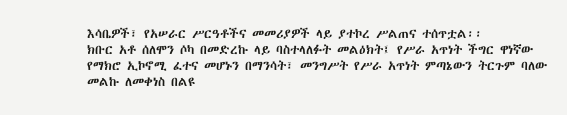እሳቤዎች፣ የአሠራር ሥርዓቶችና መመሪያዎች ላይ ያተኮረ ሥልጠና ተሰጥቷል፡፡
ክቡር አቶ ሰለሞን ሶካ በመድረኩ ላይ ባስተላለፉት መልዕክት፤ የሥራ አጥነት ችግር ዋነኛው የማክሮ ኢኮኖሚ ፈተና መሆኑን በማንሳት፣ መንግሥት የሥራ አጥነት ምጣኔውን ትርጉም ባለው መልኩ ለመቀነስ በልዩ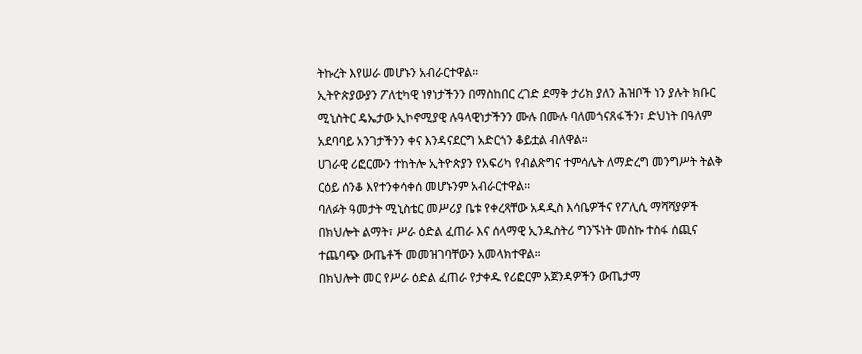ትኩረት እየሠራ መሆኑን አብራርተዋል።
ኢትዮጵያውያን ፖለቲካዊ ነፃነታችንን በማስከበር ረገድ ደማቅ ታሪክ ያለን ሕዝቦች ነን ያሉት ክቡር ሚኒስትር ዴኤታው ኢኮኖሚያዊ ሉዓላዊነታችንን ሙሉ በሙሉ ባለመጎናጸፋችን፣ ድህነት በዓለም አደባባይ አንገታችንን ቀና እንዳናደርግ አድርጎን ቆይቷል ብለዋል።
ሀገራዊ ሪፎርሙን ተከትሎ ኢትዮጵያን የአፍሪካ የብልጽግና ተምሳሌት ለማድረግ መንግሥት ትልቅ ርዕይ ሰንቆ እየተንቀሳቀሰ መሆኑንም አብራርተዋል፡፡
ባለፉት ዓመታት ሚኒስቴር መሥሪያ ቤቱ የቀረጻቸው አዳዲስ እሳቤዎችና የፖሊሲ ማሻሻያዎች በክህሎት ልማት፣ ሥራ ዕድል ፈጠራ እና ሰላማዊ ኢንዱስትሪ ግንኙነት መስኩ ተስፋ ሰጪና ተጨባጭ ውጤቶች መመዝገባቸውን አመላክተዋል።
በክህሎት መር የሥራ ዕድል ፈጠራ የታቀዱ የሪፎርም አጀንዳዎችን ውጤታማ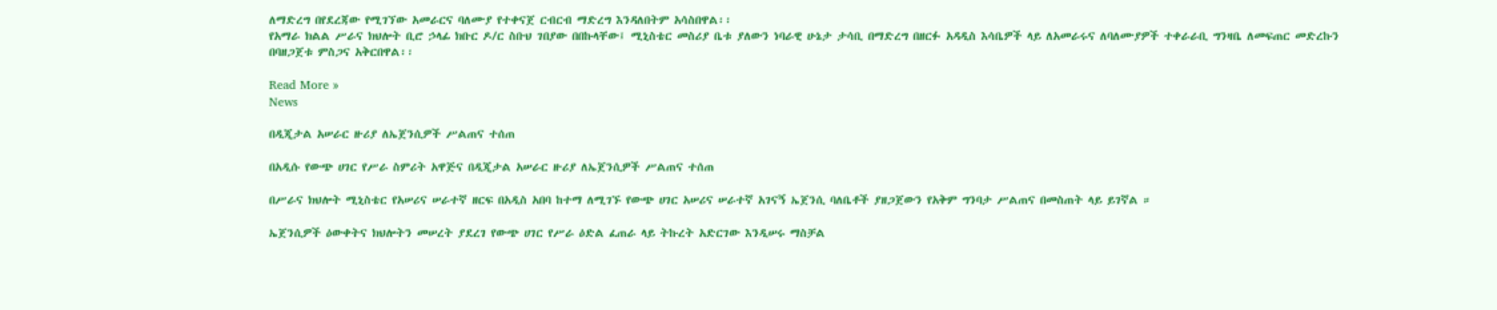ለማድረግ በየደረጃው የሚገኘው አመራርና ባለሙያ የተቀናጀ ርብርብ ማድረግ እንዳለበትም አሳስበዋል፡፡
የአማራ ክልል ሥራና ክህሎት ቢሮ ኃላፊ ክቡር ዶ/ር ስቡህ ገበያው በበኩላቸው፤ ሚኒስቴር መስሪያ ቤቱ ያለውን ነባራዊ ሁኔታ ታሳቢ በማድረግ በዘርፉ አዳዲስ እሳቤዎች ላይ ለአመራሩና ለባለሙያዎች ተቀራራቢ ግንዛቤ ለመፍጠር መድረኩን በባዘጋጀቱ ምስጋና አቅርበዋል፡፡

Read More »
News

በዲጂታል አሠራር ዙሪያ ለኤጀንሲዎች ሥልጠና ተሰጠ

በአዲሱ የውጭ ሀገር የሥራ ስምሪት አዋጅና በዲጂታል አሠራር ዙሪያ ለኤጀንሲዎች ሥልጠና ተሰጠ

በሥራና ክህሎት ሚኒስቴር የአሠሪና ሠራተኛ ዘርፍ በአዲስ አበባ ከተማ ለሚገኙ የውጭ ሀገር አሠሪና ሠራተኛ አገናኝ ኤጀንሲ ባለቤቶች ያዘጋጀውን የአቅም ግንባታ ሥልጠና በመስጠት ላይ ይገኛል ።

ኤጀንሲዎች ዕውቀትና ክህሎትን መሠረት ያደረገ የውጭ ሀገር የሥራ ዕድል ፈጠራ ላይ ትኩረት አድርገው እንዲሠሩ ማስቻል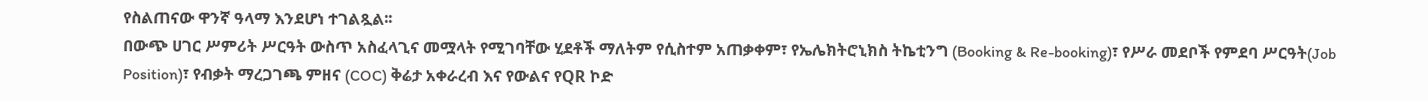የስልጠናው ዋንኛ ዓላማ እንደሆነ ተገልጿል፡፡
በውጭ ሀገር ሥምሪት ሥርዓት ውስጥ አስፈላጊና መሟላት የሚገባቸው ሂደቶች ማለትም የሲስተም አጠቃቀም፣ የኤሌክትሮኒክስ ትኬቲንግ (Booking & Re-booking)፣ የሥራ መደቦች የምደባ ሥርዓት(Job Position)፣ የብቃት ማረጋገጫ ምዘና (COC) ቅሬታ አቀራረብ እና የውልና የQR ኮድ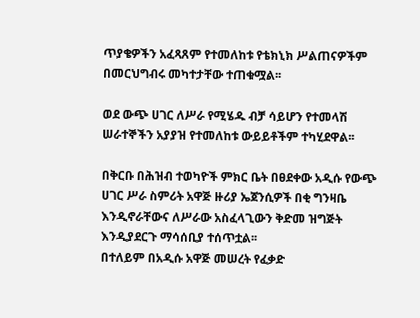ጥያቄዎችን አፈጻጸም የተመለከቱ የቴክኒክ ሥልጠናዎችም በመርህግብሩ መካተታቸው ተጠቁሟል፡፡

ወደ ውጭ ሀገር ለሥራ የሚሄዱ ብቻ ሳይሆን የተመላሽ ሠራተኞችን አያያዝ የተመለከቱ ውይይቶችም ተካሂደዋል፡፡

በቅርቡ በሕዝብ ተወካዮች ምክር ቤት በፀደቀው አዲሱ የውጭ ሀገር ሥራ ስምሪት አዋጅ ዙሪያ ኤጀንሲዎች በቂ ግንዛቤ እንዲኖራቸውና ለሥራው አስፈላጊውን ቅድመ ዝግጅት እንዲያደርጉ ማሳሰቢያ ተሰጥቷል፡፡
በተለይም በአዲሱ አዋጅ መሠረት የፈቃድ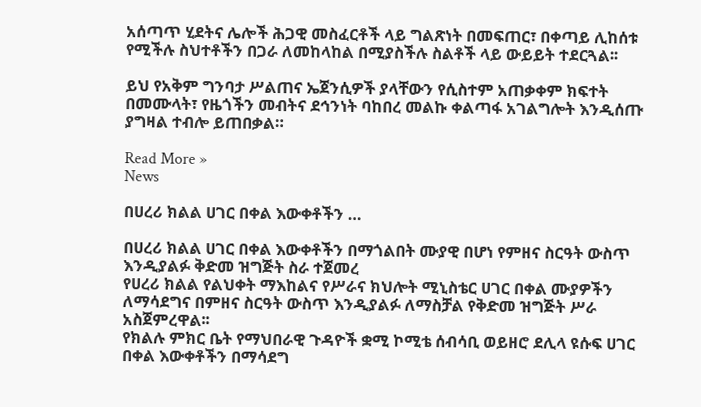አሰጣጥ ሂደትና ሌሎች ሕጋዊ መስፈርቶች ላይ ግልጽነት በመፍጠር፣ በቀጣይ ሊከሰቱ የሚችሉ ስህተቶችን በጋራ ለመከላከል በሚያስችሉ ስልቶች ላይ ውይይት ተደርጓል፡፡

ይህ የአቅም ግንባታ ሥልጠና ኤጀንሲዎች ያላቸውን የሲስተም አጠቃቀም ክፍተት በመሙላት፣ የዜጎችን መብትና ደኅንነት ባከበረ መልኩ ቀልጣፋ አገልግሎት እንዲሰጡ ያግዛል ተብሎ ይጠበቃል።

Read More »
News

በሀረሪ ክልል ሀገር በቀል እውቀቶችን …

በሀረሪ ክልል ሀገር በቀል እውቀቶችን በማጎልበት ሙያዊ በሆነ የምዘና ስርዓት ውስጥ እንዲያልፉ ቅድመ ዝግጅት ስራ ተጀመረ
የሀረሪ ክልል የልህቀት ማእከልና የሥራና ክህሎት ሚኒስቴር ሀገር በቀል ሙያዎችን ለማሳደግና በምዘና ስርዓት ውስጥ እንዲያልፉ ለማስቻል የቅድመ ዝግጅት ሥራ አስጀምረዋል፡፡
የክልሉ ምክር ቤት የማህበራዊ ጉዳዮች ቋሚ ኮሚቴ ሰብሳቢ ወይዘሮ ደሊላ ዩሱፍ ሀገር በቀል እውቀቶችን በማሳደግ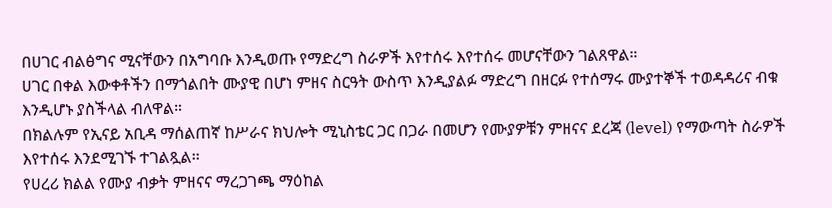በሀገር ብልፅግና ሚናቸውን በአግባቡ እንዲወጡ የማድረግ ስራዎች እየተሰሩ እየተሰሩ መሆናቸውን ገልጸዋል።
ሀገር በቀል እውቀቶችን በማጎልበት ሙያዊ በሆነ ምዘና ስርዓት ውስጥ እንዲያልፉ ማድረግ በዘርፉ የተሰማሩ ሙያተኞች ተወዳዳሪና ብቁ እንዲሆኑ ያስችላል ብለዋል።
በክልሉም የኢናይ አቢዳ ማሰልጠኛ ከሥራና ክህሎት ሚኒስቴር ጋር በጋራ በመሆን የሙያዎቹን ምዘናና ደረጃ (level) የማውጣት ስራዎች እየተሰሩ እንደሚገኙ ተገልጿል፡፡
የሀረሪ ክልል የሙያ ብቃት ምዘናና ማረጋገጫ ማዕከል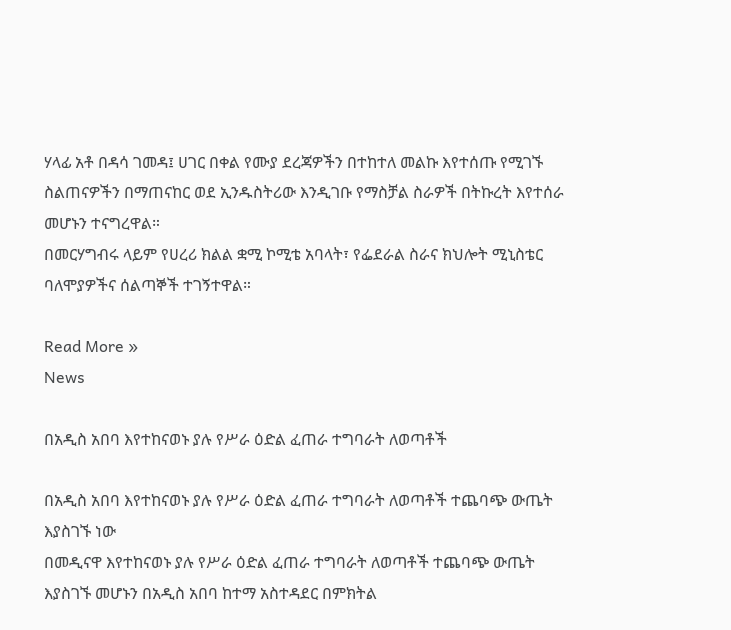ሃላፊ አቶ በዳሳ ገመዳ፤ ሀገር በቀል የሙያ ደረጃዎችን በተከተለ መልኩ እየተሰጡ የሚገኙ ስልጠናዎችን በማጠናከር ወደ ኢንዱስትሪው እንዲገቡ የማስቻል ስራዎች በትኩረት እየተሰራ መሆኑን ተናግረዋል።
በመርሃግብሩ ላይም የሀረሪ ክልል ቋሚ ኮሚቴ አባላት፣ የፌደራል ስራና ክህሎት ሚኒስቴር ባለሞያዎችና ሰልጣኞች ተገኝተዋል።

Read More »
News

በአዲስ አበባ እየተከናወኑ ያሉ የሥራ ዕድል ፈጠራ ተግባራት ለወጣቶች

በአዲስ አበባ እየተከናወኑ ያሉ የሥራ ዕድል ፈጠራ ተግባራት ለወጣቶች ተጨባጭ ውጤት እያስገኙ ነው
በመዲናዋ እየተከናወኑ ያሉ የሥራ ዕድል ፈጠራ ተግባራት ለወጣቶች ተጨባጭ ውጤት እያስገኙ መሆኑን በአዲስ አበባ ከተማ አስተዳደር በምክትል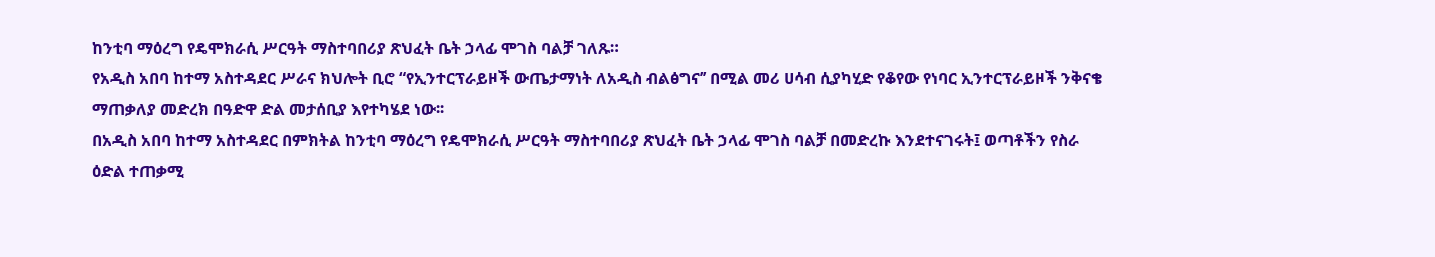ከንቲባ ማዕረግ የዴሞክራሲ ሥርዓት ማስተባበሪያ ጽህፈት ቤት ኃላፊ ሞገስ ባልቻ ገለጹ።
የአዲስ አበባ ከተማ አስተዳደር ሥራና ክህሎት ቢሮ “የኢንተርፕራይዞች ውጤታማነት ለአዲስ ብልፅግና’’ በሚል መሪ ሀሳብ ሲያካሂድ የቆየው የነባር ኢንተርፕራይዞች ንቅናቄ ማጠቃለያ መድረክ በዓድዋ ድል መታሰቢያ እየተካሄደ ነው፡፡
በአዲስ አበባ ከተማ አስተዳደር በምክትል ከንቲባ ማዕረግ የዴሞክራሲ ሥርዓት ማስተባበሪያ ጽህፈት ቤት ኃላፊ ሞገስ ባልቻ በመድረኩ እንደተናገሩት፤ ወጣቶችን የስራ ዕድል ተጠቃሚ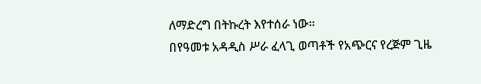ለማድረግ በትኩረት እየተሰራ ነው።
በየዓመቱ አዳዲስ ሥራ ፈላጊ ወጣቶች የአጭርና የረጅም ጊዜ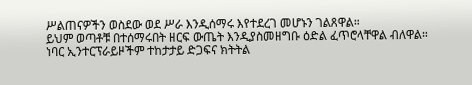ሥልጠናዎችን ወስደው ወደ ሥራ እንዲሰማሩ እየተደረገ መሆኑን ገልጸዋል።
ይህም ወጣቶቹ በተሰማሩበት ዘርፍ ውጤት እንዲያስመዘግቡ ዕድል ፈጥሮላቸዋል ብለዋል።
ነባር ኢንተርፕራይዞችም ተከታታይ ድጋፍና ክትትል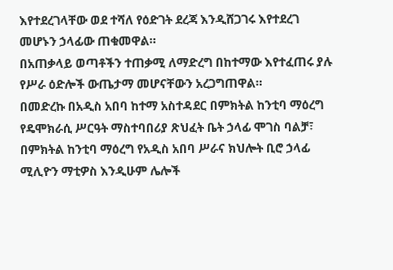እየተደረገላቸው ወደ ተሻለ የዕድገት ደረጃ እንዲሸጋገሩ እየተደረገ መሆኑን ኃላፊው ጠቁመዋል።
በአጠቃላይ ወጣቶችን ተጠቃሚ ለማድረግ በከተማው እየተፈጠሩ ያሉ የሥራ ዕድሎች ውጤታማ መሆናቸውን አረጋግጠዋል።
በመድረኩ በአዲስ አበባ ከተማ አስተዳደር በምክትል ከንቲባ ማዕረግ የዴሞክራሲ ሥርዓት ማስተባበሪያ ጽህፈት ቤት ኃላፊ ሞገስ ባልቻ፣ በምክትል ከንቲባ ማዕረግ የአዲስ አበባ ሥራና ክህሎት ቢሮ ኃላፊ ሚሊዮን ማቲዎስ እንዲሁም ሌሎች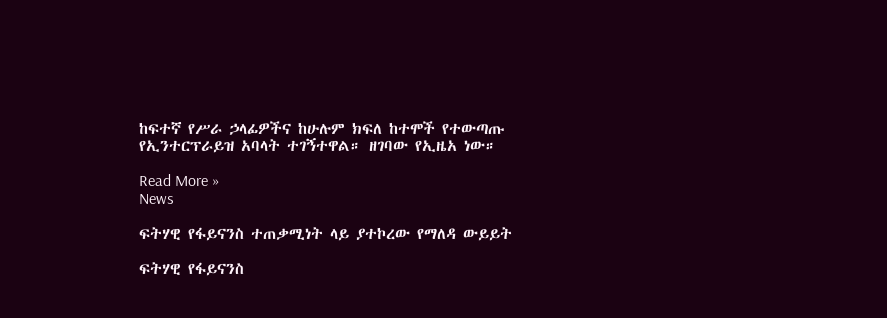ከፍተኛ የሥራ ኃላፊዎችና ከሁሉም ክፍለ ከተሞች የተውጣጡ የኢንተርፕራይዝ አባላት ተገኝተዋል። ዘገባው የኢዜአ ነው።

Read More »
News

ፍትሃዊ የፋይናንስ ተጠቃሚነት ላይ ያተኮረው የማለዳ ውይይት

ፍትሃዊ የፋይናንስ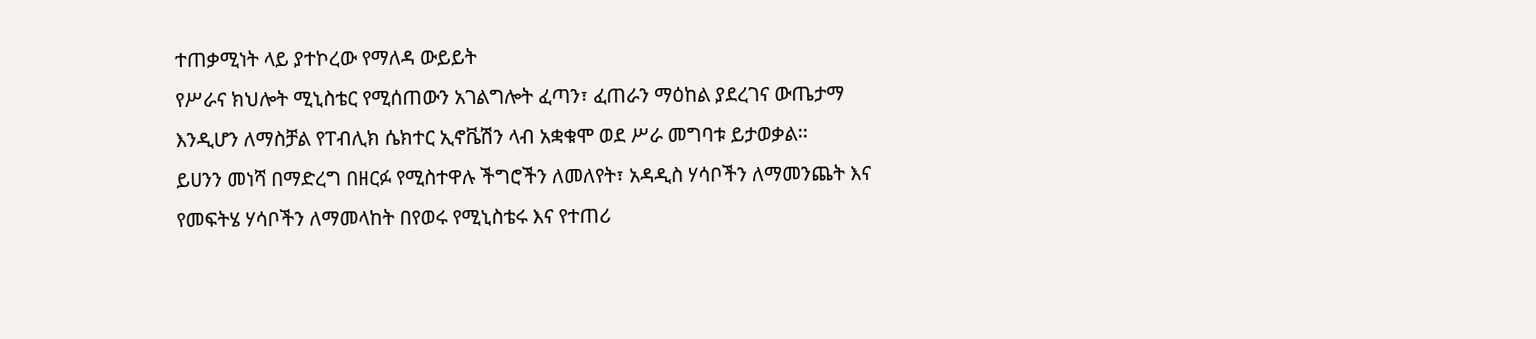ተጠቃሚነት ላይ ያተኮረው የማለዳ ውይይት
የሥራና ክህሎት ሚኒስቴር የሚሰጠውን አገልግሎት ፈጣን፣ ፈጠራን ማዕከል ያደረገና ውጤታማ እንዲሆን ለማስቻል የፐብሊክ ሴክተር ኢኖቬሽን ላብ አቋቁሞ ወደ ሥራ መግባቱ ይታወቃል፡፡
ይሀንን መነሻ በማድረግ በዘርፉ የሚስተዋሉ ችግሮችን ለመለየት፣ አዳዲስ ሃሳቦችን ለማመንጨት እና የመፍትሄ ሃሳቦችን ለማመላከት በየወሩ የሚኒስቴሩ እና የተጠሪ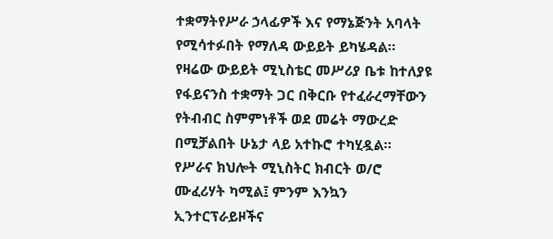ተቋማትየሥራ ኃላፊዎች እና የማኔጅንት አባላት የሚሳተፉበት የማለዳ ውይይት ይካሄዳል፡፡
የዛሬው ውይይት ሚኒስቴር መሥሪያ ቤቱ ከተለያዩ የፋይናንስ ተቋማት ጋር በቅርቡ የተፈራረማቸውን የትብብር ስምምነቶች ወደ መሬት ማውረድ በሚቻልበት ሁኔታ ላይ አተኩሮ ተካሂዷል፡፡
የሥራና ክህሎት ሚኒስትር ክብርት ወ/ሮ ሙፈሪሃት ካሚል፤ ምንም እንኳን ኢንተርፕራይዞችና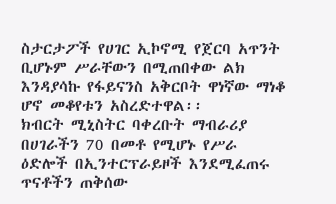ስታርታፖች የሀገር ኢኮኖሚ የጀርባ አጥንት ቢሆኑም ሥራቸውን በሚጠበቀው ልክ እንዳያሳኩ የፋይናንስ አቅርቦት ዋነኛው ማነቆ ሆኖ መቆየቱን አስረድተዋል፡፡
ክብርት ሚኒስትር ባቀረቡት ማብራሪያ በሀገራችን 70 በመቶ የሚሆኑ የሥራ ዕድሎች በኢንተርፕራይዞች እንደሚፈጠሩ ጥናቶችን ጠቅሰው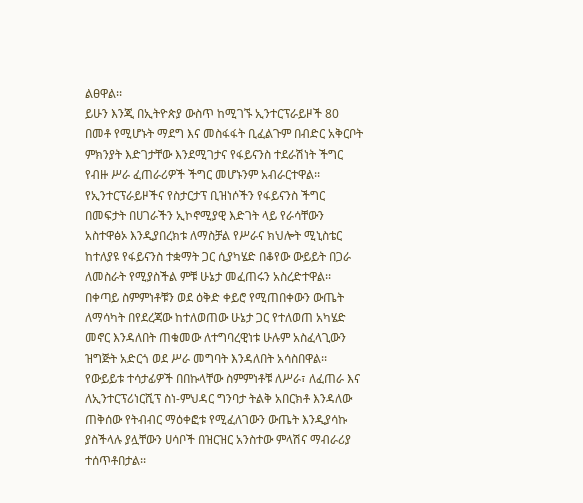ልፀዋል፡፡
ይሁን እንጂ በኢትዮጵያ ውስጥ ከሚገኙ ኢንተርፕራይዞች 80 በመቶ የሚሆኑት ማደግ እና መስፋፋት ቢፈልጉም በብድር አቅርቦት ምክንያት እድገታቸው እንደሚገታና የፋይናንስ ተደራሽነት ችግር የብዙ ሥራ ፈጠራሪዎች ችግር መሆኑንም አብራርተዋል፡፡
የኢንተርፕራይዞችና የስታርታፕ ቢዝነሶችን የፋይናንስ ችግር በመፍታት በሀገራችን ኢኮኖሚያዊ እድገት ላይ የራሳቸውን አስተዋፅኦ እንዲያበረክቱ ለማስቻል የሥራና ክህሎት ሚኒስቴር ከተለያዩ የፋይናንስ ተቋማት ጋር ሲያካሄድ በቆየው ውይይት በጋራ ለመስራት የሚያስችል ምቹ ሁኔታ መፈጠሩን አስረድተዋል፡፡
በቀጣይ ስምምነቶቹን ወደ ዕቅድ ቀይሮ የሚጠበቀውን ውጤት ለማሳካት በየደረጃው ከተለወጠው ሁኔታ ጋር የተለወጠ አካሄድ መኖር እንዳለበት ጠቁመው ለተግባረዊነቱ ሁሉም አስፈላጊውን ዝግጅት አድርጎ ወደ ሥራ መግባት እንዳለበት አሳስበዋል፡፡
የውይይቱ ተሳታፊዎች በበኩላቸው ስምምነቶቹ ለሥራ፣ ለፈጠራ እና ለኢንተርፕሪነርሺፕ ስነ-ምህዳር ግንባታ ትልቅ አበርክቶ እንዳለው ጠቅሰው የትብብር ማዕቀፎቱ የሚፈለገውን ውጤት እንዲያሳኩ ያስችላሉ ያሏቸውን ሀሳቦች በዝርዝር አንስተው ምላሽና ማብራሪያ ተሰጥቶበታል፡፡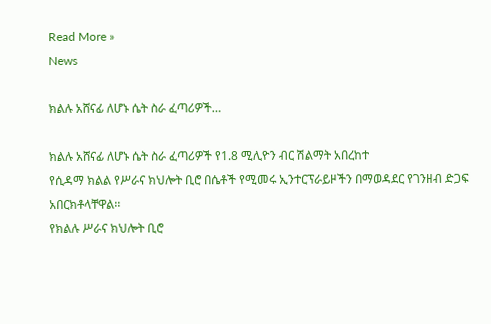Read More »
News

ክልሉ አሸናፊ ለሆኑ ሴት ስራ ፈጣሪዎች…

ክልሉ አሸናፊ ለሆኑ ሴት ስራ ፈጣሪዎች የ1.8 ሚሊዮን ብር ሽልማት አበረከተ
የሲዳማ ክልል የሥራና ክህሎት ቢሮ በሴቶች የሚመሩ ኢንተርፕራይዞችን በማወዳደር የገንዘብ ድጋፍ አበርክቶላቸዋል፡፡
የክልሉ ሥራና ክህሎት ቢሮ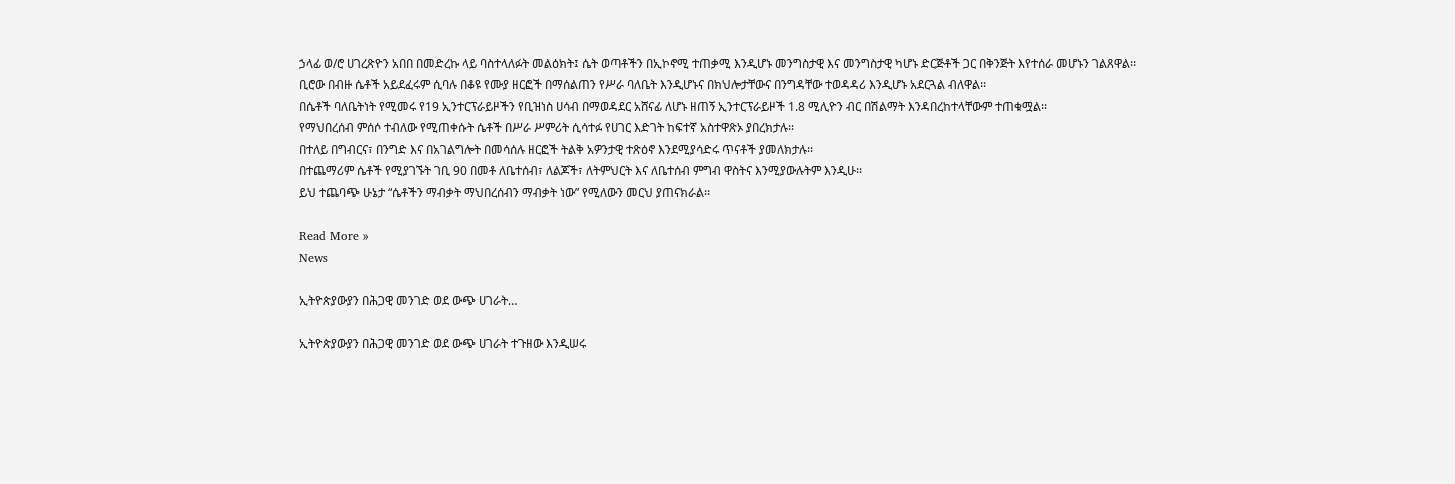ኃላፊ ወ/ሮ ሀገረጽዮን አበበ በመድረኩ ላይ ባስተላለፉት መልዕክት፤ ሴት ወጣቶችን በኢኮኖሚ ተጠቃሚ እንዲሆኑ መንግስታዊ እና መንግስታዊ ካሆኑ ድርጅቶች ጋር በቅንጅት እየተሰራ መሆኑን ገልጸዋል፡፡
ቢሮው በብዙ ሴቶች አይደፈሩም ሲባሉ በቆዩ የሙያ ዘርፎች በማሰልጠን የሥራ ባለቤት እንዲሆኑና በክህሎታቸውና በንግዳቸው ተወዳዳሪ እንዲሆኑ አደርጓል ብለዋል፡፡
በሴቶች ባለቤትነት የሚመሩ የ19 ኢንተርፕራይዞችን የቢዝነስ ሀሳብ በማወዳደር አሸናፊ ለሆኑ ዘጠኝ ኢንተርፕራይዞች 1.8 ሚሊዮን ብር በሽልማት እንዳበረከተላቸውም ተጠቁሟል፡፡
የማህበረሰብ ምሰሶ ተብለው የሚጠቀሱት ሴቶች በሥራ ሥምሪት ሲሳተፉ የሀገር እድገት ከፍተኛ አስተዋጽኦ ያበረክታሉ፡፡
በተለይ በግብርና፣ በንግድ እና በአገልግሎት በመሳሰሉ ዘርፎች ትልቅ አዎንታዊ ተጽዕኖ እንደሚያሳድሩ ጥናቶች ያመለክታሉ፡፡
በተጨማሪም ሴቶች የሚያገኙት ገቢ 90 በመቶ ለቤተሰብ፣ ለልጆች፣ ለትምህርት እና ለቤተሰብ ምግብ ዋስትና እንሚያውሉትም እንዲሁ፡፡
ይህ ተጨባጭ ሁኔታ “ሴቶችን ማብቃት ማህበረሰብን ማብቃት ነው” የሚለውን መርህ ያጠናክራል፡፡

Read More »
News

ኢትዮጵያውያን በሕጋዊ መንገድ ወደ ውጭ ሀገራት…

ኢትዮጵያውያን በሕጋዊ መንገድ ወደ ውጭ ሀገራት ተጉዘው እንዲሠሩ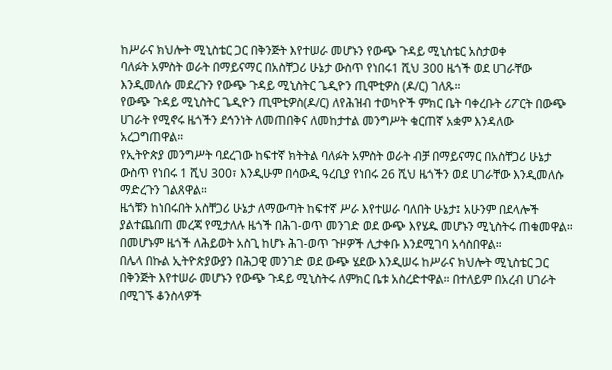ከሥራና ክህሎት ሚኒስቴር ጋር በቅንጅት እየተሠራ መሆኑን የውጭ ጉዳይ ሚኒስቴር አስታወቀ
ባለፉት አምስት ወራት በማይናማር በአስቸጋሪ ሁኔታ ውስጥ የነበሩ1 ሺህ 300 ዜጎች ወደ ሀገራቸው እንዲመለሱ መደረጉን የውጭ ጉዳይ ሚኒስትር ጌዲዮን ጢሞቲዎስ (ዶ/ር) ገለጹ።
የውጭ ጉዳይ ሚኒስትር ጌዲዮን ጢሞቲዎስ(ዶ/ር) ለየሕዝብ ተወካዮች ምክር ቤት ባቀረቡት ሪፖርት በውጭ ሀገራት የሚኖሩ ዜጎችን ደኅንነት ለመጠበቅና ለመከታተል መንግሥት ቁርጠኛ አቋም እንዳለው አረጋግጠዋል።
የኢትዮጵያ መንግሥት ባደረገው ከፍተኛ ክትትል ባለፉት አምስት ወራት ብቻ በማይናማር በአስቸጋሪ ሁኔታ ውስጥ የነበሩ 1 ሺህ 300፣ እንዲሁም በሳውዲ ዓረቢያ የነበሩ 26 ሺህ ዜጎችን ወደ ሀገራቸው እንዲመለሱ ማድረጉን ገልጸዋል።
ዜጎቹን ከነበሩበት አስቸጋሪ ሁኔታ ለማውጣት ከፍተኛ ሥራ እየተሠራ ባለበት ሁኔታ፤ አሁንም በደላሎች ያልተጨበጠ መረጃ የሚታለሉ ዜጎች በሕገ-ወጥ መንገድ ወደ ውጭ እየሄዱ መሆኑን ሚኒስትሩ ጠቁመዋል። በመሆኑም ዜጎች ለሕይወት አስጊ ከሆኑ ሕገ-ወጥ ጉዞዎች ሊታቀቡ እንደሚገባ አሳስበዋል።
በሌላ በኩል ኢትዮጵያውያን በሕጋዊ መንገድ ወደ ውጭ ሄደው እንዲሠሩ ከሥራና ክህሎት ሚኒስቴር ጋር በቅንጅት እየተሠራ መሆኑን የውጭ ጉዳይ ሚኒስትሩ ለምክር ቤቱ አስረድተዋል። በተለይም በአረብ ሀገራት በሚገኙ ቆንስላዎች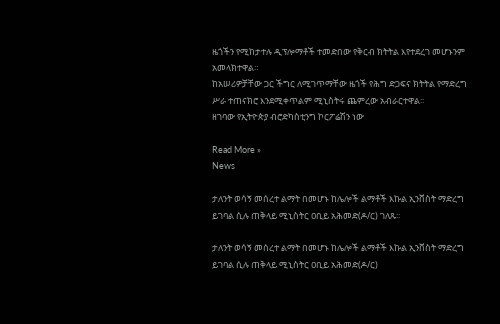ዜጎችን የሚከታተሉ ዲፕሎማቶች ተመድበው የቅርብ ክትትል እየተደረገ መሆኑንም አመላክተዋል።
ከአሠሪዎቻቸው ጋር ችግር ለሚገጥማቸው ዜጎች የሕግ ድጋፍና ክትትል የማድረግ ሥራ ተጠናክሮ እንደሚቀጥልም ሚኒስትሩ ጨምረው አብራርተዋል፡፡
ዘገባው የኢትዮጵያ ብሮድካስቲንግ ኮርፖሬሽን ነው

Read More »
News

ታለንት ወሳኝ መሰረተ ልማት በመሆኑ ከሌሎች ልማቶች እኩል ኢንቨስት ማድረግ ይገባል ሲሉ ጠቅላይ ሚኒስትር ዐቢይ አሕመድ(ዶ/ር) ገለጹ፡፡

ታለንት ወሳኝ መሰረተ ልማት በመሆኑ ከሌሎች ልማቶች እኩል ኢንቨስት ማድረግ ይገባል ሲሉ ጠቅላይ ሚኒስትር ዐቢይ አሕመድ(ዶ/ር)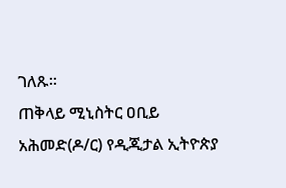ገለጹ፡፡
ጠቅላይ ሚኒስትር ዐቢይ አሕመድ(ዶ/ር) የዲጂታል ኢትዮጵያ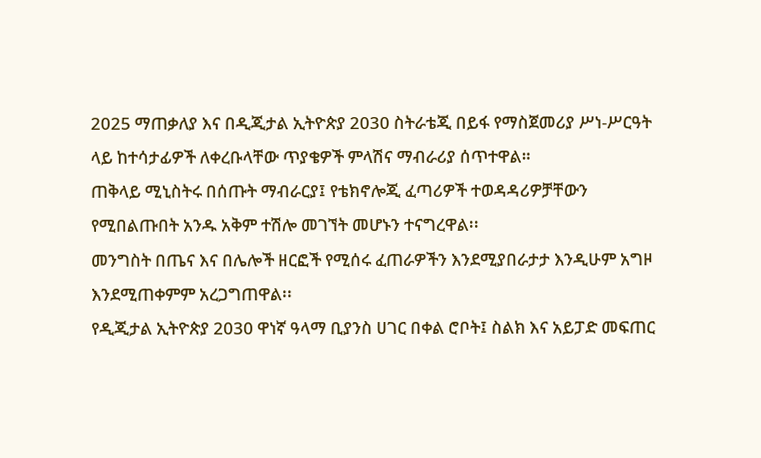2025 ማጠቃለያ እና በዲጂታል ኢትዮጵያ 2030 ስትራቴጂ በይፋ የማስጀመሪያ ሥነ-ሥርዓት ላይ ከተሳታፊዎች ለቀረቡላቸው ጥያቄዎች ምላሽና ማብራሪያ ሰጥተዋል።
ጠቅላይ ሚኒስትሩ በሰጡት ማብራርያ፤ የቴክኖሎጂ ፈጣሪዎች ተወዳዳሪዎቻቸውን የሚበልጡበት አንዱ አቅም ተሽሎ መገኘት መሆኑን ተናግረዋል፡፡
መንግስት በጤና እና በሌሎች ዘርፎች የሚሰሩ ፈጠራዎችን እንደሚያበራታታ እንዲሁም አግዞ እንደሚጠቀምም አረጋግጠዋል፡፡
የዲጂታል ኢትዮጵያ 2030 ዋነኛ ዓላማ ቢያንስ ሀገር በቀል ሮቦት፤ ስልክ እና አይፓድ መፍጠር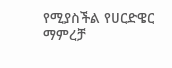የሚያስችል የሀርድዌር ማምረቻ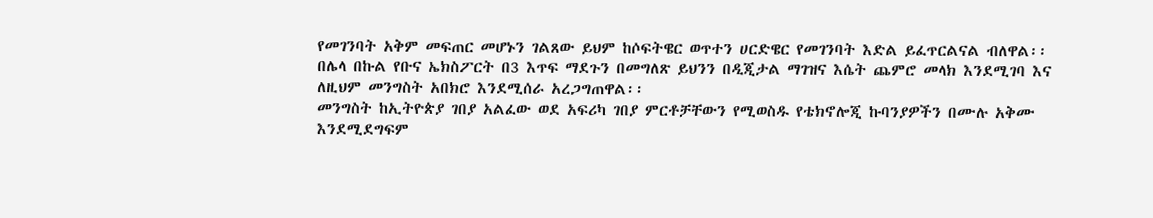የመገንባት አቅም መፍጠር መሆኑን ገልጸው ይህም ከሶፍትዌር ወጥተን ሀርድዌር የመገንባት እድል ይፈጥርልናል ብለዋል፡፡
በሌላ በኩል የቡና ኤክስፖርት በ3 እጥፍ ማደጉን በመግለጽ ይህንን በዲጂታል ማገዝና እሴት ጨምሮ መላክ እንደሚገባ እና ለዚህም መንግስት አበክሮ እንደሚሰራ አረጋግጠዋል፡፡
መንግስት ከኢትዮጵያ ገበያ አልፈው ወደ አፍሪካ ገበያ ምርቶቻቸውን የሚወስዱ የቴክኖሎጂ ኩባንያዎችን በሙሉ አቅሙ እንደሚደግፍም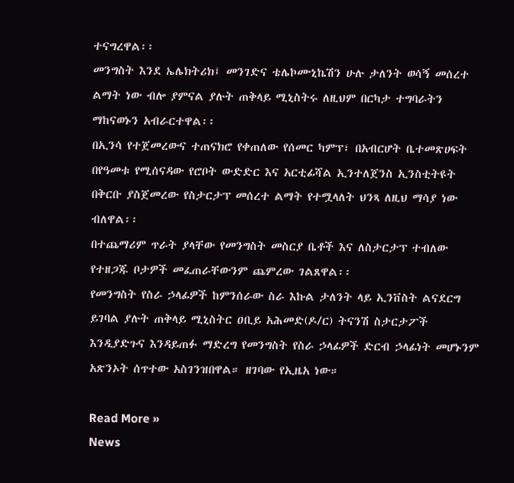ተናግረዋል፡፡
መንግስት እንደ ኤሌክትሪክ፤ መንገድና ቴሌኮሙኒኬሽን ሁሉ ታለንት ወሳኝ መሰረተ ልማት ነው ብሎ ያምናል ያሉት ጠቅላይ ሚኒስትሩ ለዚህም በርካታ ተግባራትን ማከናወኑን አብራርተዋል፡፡
በኢንሳ የተጀመረውና ተጠናክሮ የቀጠለው የሰመር ካምፕ፣ በአብርሆት ቤተመጽሀፍት በየዓመቱ የሚሰናዳው የሮቦት ውድድር እና አርቲፊሻል ኢንተለጀንስ ኢንስቲትዩት በቅርቡ ያስጀመረው የስታርታፕ መሰረተ ልማት የተሟላለት ህንጻ ለዚህ ማሳያ ነው ብለዋል፡፡
በተጨማሪም ጥራት ያላቸው የመንግስት መስርያ ቤቶች እና ለስታርታፕ ተብለው የተዘጋጁ ቦታዎች መፈጠራቸውንም ጨምረው ገልጸዋል፡፡
የመንግስት የስራ ኃላፊዎች ከምንሰራው ስራ እኩል ታለንት ላይ ኢንቨስት ልናደርግ ይገባል ያሉት ጠቅላይ ሚኒስትር ዐቢይ አሕመድ(ዶ/ር) ትናንሽ ስታርታፖች እንዲያድጉና እንዳይጠፉ ማድረግ የመንግስት የስራ ኃላፊዎች ድርብ ኃላፊነት መሆኑንም አጽንኦት ሰጥተው አስገንዝበዋል። ዘገባው የኢዜአ ነው።

Read More »
News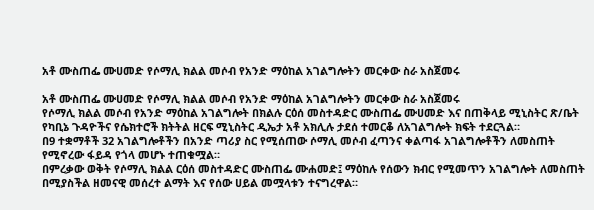አቶ ሙስጠፌ ሙሀመድ የሶማሊ ክልል መሶብ የአንድ ማዕከል አገልግሎትን መርቀው ስራ አስጀመሩ

አቶ ሙስጠፌ ሙሀመድ የሶማሊ ክልል መሶብ የአንድ ማዕከል አገልግሎትን መርቀው ስራ አስጀመሩ
የሶማሊ ክልል መሶብ የአንድ ማዕከል አገልግሎት በክልሉ ርዕሰ መስተዳድር ሙስጠፌ ሙሀመድ እና በጠቅላይ ሚኒስትር ጽ/ቤት የካቢኔ ጉዳዮችና የሴክተሮች ክትትል ዘርፍ ሚኒስትር ዲኤታ አቶ አክሊሉ ታደሰ ተመርቆ ለአገልግሎት ክፍት ተደርጓል።
በ9 ተቋማቶች 32 አገልግሎቶችን በአንድ ጣሪያ ስር የሚሰጠው ሶማሊ መሶብ ፈጣንና ቀልጣፋ አገልግሎቶችን ለመስጠት የሚኖረው ፋይዳ የጎላ መሆኑ ተጠቁሟል።
በምረቃው ወቅት የሶማሊ ክልል ርዕሰ መስተዳድር ሙስጠፌ ሙሐመድ፤ ማዕከሉ የሰውን ክብር የሚመጥን አገልግሎት ለመስጠት በሚያስችል ዘመናዊ መሰረተ ልማት እና የሰው ሀይል መሟላቱን ተናግረዋል።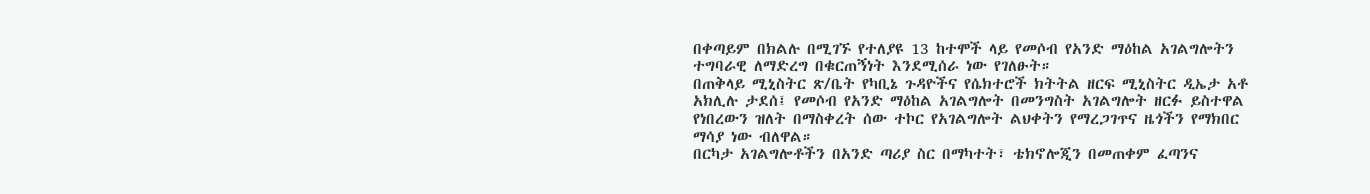በቀጣይም በክልሉ በሚገኙ የተለያዩ 13 ከተሞች ላይ የመሶብ የአንድ ማዕከል አገልግሎትን ተግባራዊ ለማድረግ በቁርጠኝነት እንደሚሰራ ነው የገለፁት።
በጠቅላይ ሚኒስትር ጽ/ቤት የካቢኔ ጉዳዮችና የሴክተሮች ክትትል ዘርፍ ሚኒስትር ዲኤታ አቶ አክሊሉ ታደሰ፤ የመሶብ የአንድ ማዕከል አገልግሎት በመንግስት አገልግሎት ዘርፉ ይስተዋል የነበረውን ዝለት በማስቀረት ሰው ተኮር የአገልግሎት ልህቀትን የማረጋገጥና ዜጎችን የማክበር ማሳያ ነው ብለዋል።
በርካታ አገልግሎቶችን በአንድ ጣሪያ ስር በማካተት፣ ቴክኖሎጂን በመጠቀም ፈጣንና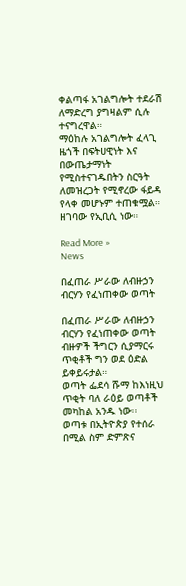ቀልጣፋ አገልግሎት ተደራሽ ለማድረግ ያግዛልም ሲሉ ተናግረዋል።
ማዕከሉ አገልግሎት ፈላጊ ዜጎች በፍትሀዊነት እና በውጤታማነት የሚስተናገዱበትን ስርዓት ለመዝረጋት የሚኖረው ፋይዳ የላቀ መሆኑም ተጠቁሟል። ዘገባው የኢቢሲ ነው።

Read More »
News

በፈጠራ ሥራው ለብዙኃን ብርሃን የፈነጠቀው ወጣት

በፈጠራ ሥራው ለብዙኃን ብርሃን የፈነጠቀው ወጣት
ብዙዎች ችግርን ሲያማርሩ ጥቂቶች ግን ወደ ዕድል ይቀይሩታል።
ወጣት ፌደሳ ሹማ ከእነዚህ ጥቂት ባለ ራዕይ ወጣቶች መካከል አንዱ ነው፡፡
ወጣቱ በኢትዮጵያ የተሰራ በሚል ስም ድምጽና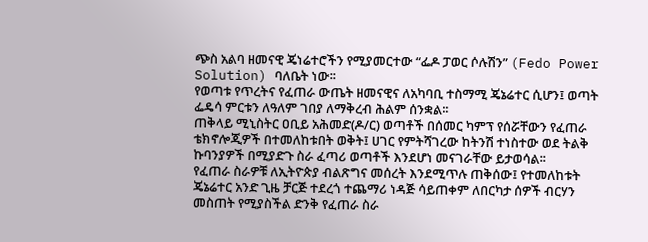ጭስ አልባ ዘመናዊ ጄነሬተሮችን የሚያመርተው “ፌዶ ፓወር ሶሉሽን” (Fedo Power Solution) ባለቤት ነው፡፡
የወጣቱ የጥረትና የፈጠራ ውጤት ዘመናዊና ለአካባቢ ተስማሚ ጄኔሬተር ሲሆን፤ ወጣት ፌዴሳ ምርቱን ለዓለም ገበያ ለማቅረብ ሕልም ሰንቋል፡፡
ጠቅላይ ሚኒስትር ዐቢይ አሕመድ(ዶ/ር) ወጣቶች በሰመር ካምፕ የሰሯቸውን የፈጠራ ቴክኖሎጂዎች በተመለከቱበት ወቅት፤ ሀገር የምትሻገረው ከትንሽ ተነስተው ወደ ትልቅ ኩባንያዎች በሚያድጉ ስራ ፈጣሪ ወጣቶች እንደሆነ መናገራቸው ይታወሳል፡፡
የፈጠራ ስራዎቹ ለኢትዮጵያ ብልጽግና መሰረት እንደሚጥሉ ጠቅሰው፤ የተመለከቱት ጄኔሬተር አንድ ጊዜ ቻርጅ ተደረጎ ተጨማሪ ነዳጅ ሳይጠቀም ለበርካታ ሰዎች ብርሃን መስጠት የሚያስችል ድንቅ የፈጠራ ስራ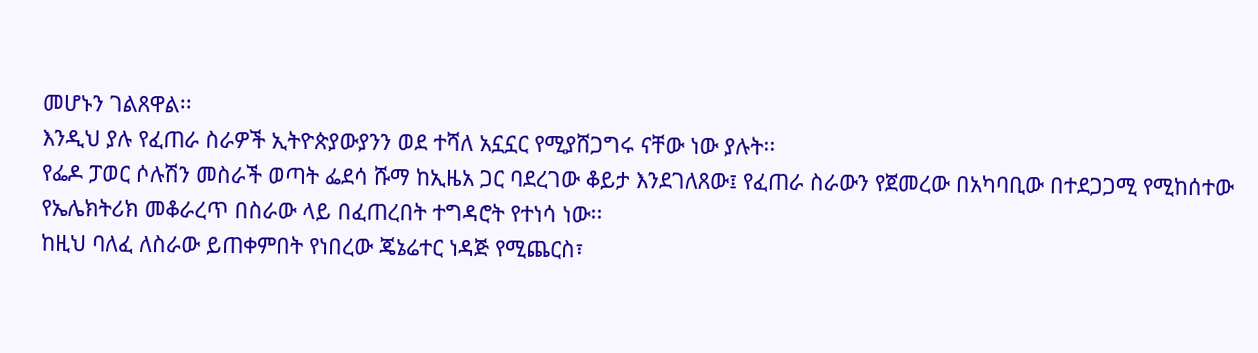መሆኑን ገልጸዋል፡፡
እንዲህ ያሉ የፈጠራ ስራዎች ኢትዮጵያውያንን ወደ ተሻለ አኗኗር የሚያሸጋግሩ ናቸው ነው ያሉት፡፡
የፌዶ ፓወር ሶሉሽን መስራች ወጣት ፌደሳ ሹማ ከኢዜአ ጋር ባደረገው ቆይታ እንደገለጸው፤ የፈጠራ ስራውን የጀመረው በአካባቢው በተደጋጋሚ የሚከሰተው የኤሌክትሪክ መቆራረጥ በስራው ላይ በፈጠረበት ተግዳሮት የተነሳ ነው፡፡
ከዚህ ባለፈ ለስራው ይጠቀምበት የነበረው ጄኔሬተር ነዳጅ የሚጨርስ፣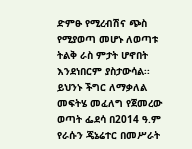ድምፁ የሚረብሽና ጭስ የሚያወጣ መሆኑ ለወጣቱ ትልቅ ራስ ምታት ሆኖበት እንደነበርም ያስታውሳል፡፡
ይህንኑ ችግር ለማቃለል መፍትሄ መፈለግ የጀመረው ወጣት ፌደሳ በ2014 ዓ.ም የራሱን ጄኔሬተር በመሥራት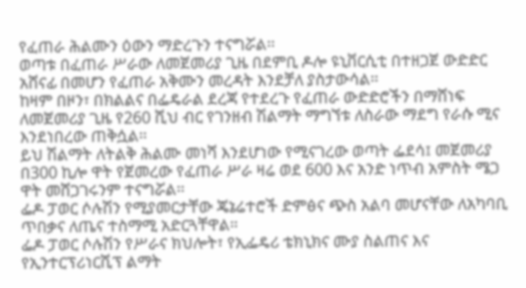የፈጠራ ሕልሙን ዕውን ማድረጉን ተናግሯል፡፡
ወጣቱ በፈጠራ ሥራው ለመጀመሪያ ጊዜ በደምቢ ዶሎ ዩኒቨርሲቲ በተዘጋጀ ውድድር አሸናፊ በመሆን የፈጠራ አቅሙን መረዳት እንደቻለ ያስታውሳል፡፡
ከዛም በዞን፣ በክልልና በፌዴራል ደረጃ የተደረጉ የፈጠራ ውድድሮችን በማሸነፍ ለመጀመሪያ ጊዜ የ260 ሺህ ብር የገንዘብ ሽልማት ማግኘቱ ለስራው ማደግ የራሱ ሚና እንደነበረው ጠቅሷል፡፡
ይህ ሽልማት ለትልቅ ሕልሙ መነሻ እንደሆነው የሚናገረው ወጣት ፌደሳ፤ መጀመሪያ በ300 ኪሎ ዋት የጀመረው የፈጠራ ሥራ ዛሬ ወደ 600 እና አንድ ነጥብ አምስት ሜጋ ዋት መሸጋገሩንም ተናግሯል፡፡
ፌዶ ፓወር ሶሉሽን የሚያመርታቸው ጄኔሬተሮች ድምፅና ጭስ አልባ መሆናቸው ለአካባቢ ጥበቃና ለጤና ተስማሚ አድርጓቸዋል።
ፌዶ ፓወር ሶሉሽን የሥራና ክህሎት፣ የኢፌዴሪ ቴክኒክና ሙያ ስልጠና እና የኢንተርፕሪነርሺፕ ልማት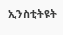ኢንስቲትዩት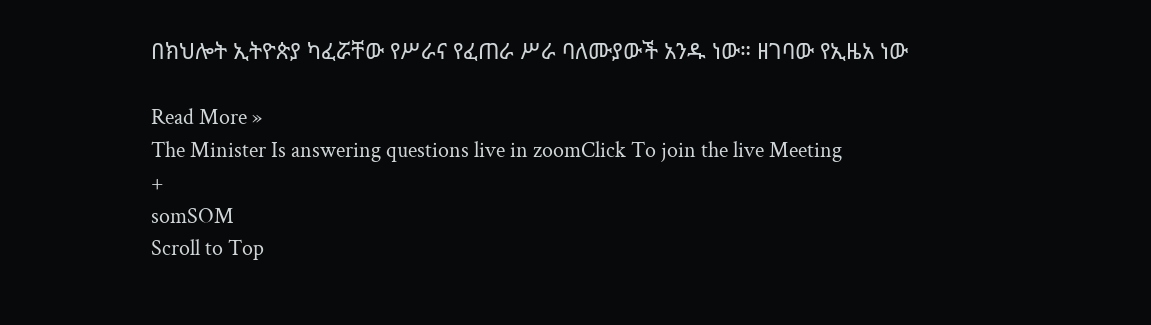በክህሎት ኢትዮጵያ ካፈሯቸው የሥራና የፈጠራ ሥራ ባለሙያውች አንዱ ነው። ዘገባው የኢዜአ ነው

Read More »
The Minister Is answering questions live in zoomClick To join the live Meeting
+
somSOM
Scroll to Top